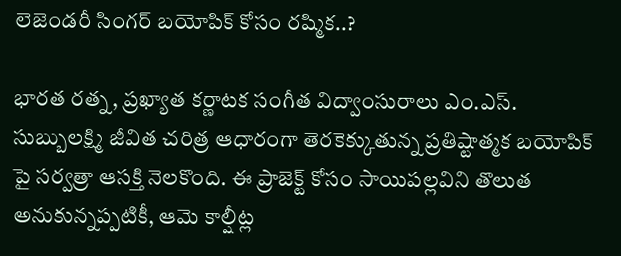లెజెండరీ సింగర్ బయోపిక్ కోసం రష్మిక..?

భారత రత్న, ప్రఖ్యాత కర్ణాటక సంగీత విద్వాంసురాలు ఎం.ఎస్. సుబ్బులక్ష్మి జీవిత చరిత్ర ఆధారంగా తెరకెక్కుతున్న ప్రతిష్టాత్మక బయోపిక్ పై సర్వత్రా ఆసక్తి నెలకొంది. ఈ ప్రాజెక్ట్ కోసం సాయిపల్లవిని తొలుత అనుకున్నప్పటికీ, ఆమె కాల్షీట్ల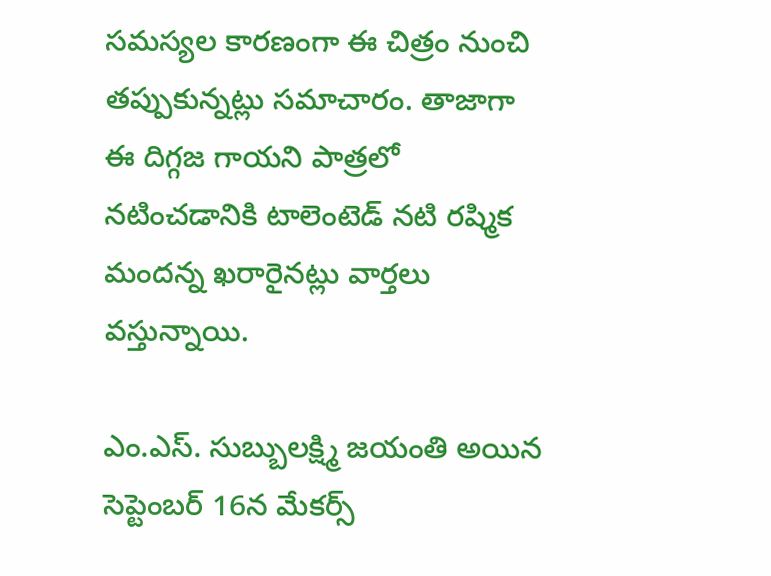సమస్యల కారణంగా ఈ చిత్రం నుంచి తప్పుకున్నట్లు సమాచారం. తాజాగా ఈ దిగ్గజ గాయని పాత్రలో నటించడానికి టాలెంటెడ్ నటి రష్మిక మందన్న ఖరారైనట్లు వార్తలు వస్తున్నాయి.

ఎం.ఎస్. సుబ్బులక్ష్మి జయంతి అయిన సెప్టెంబర్ 16న మేకర్స్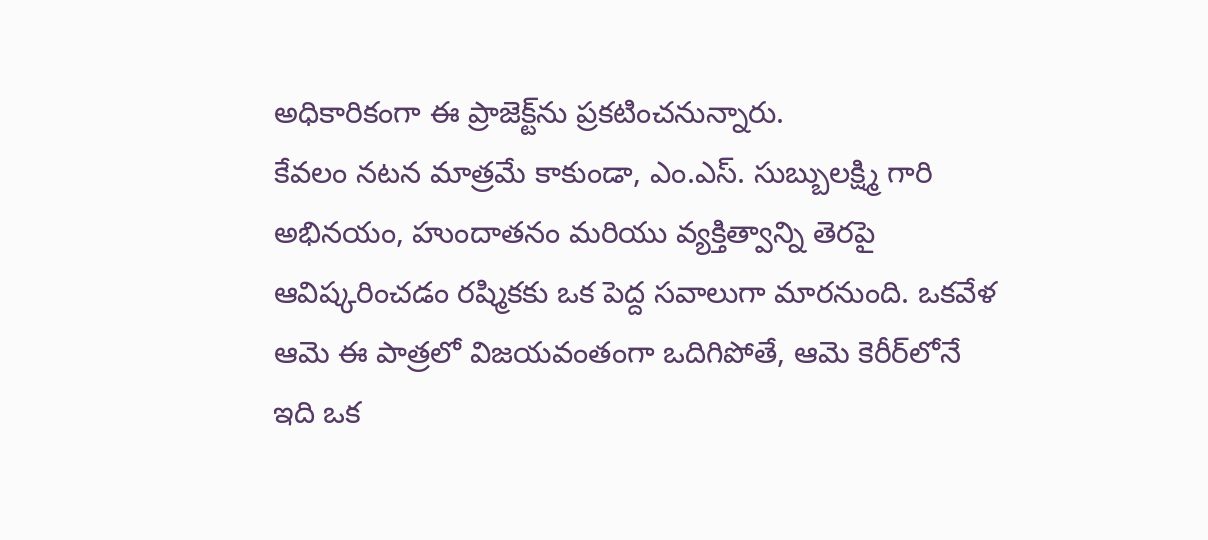అధికారికంగా ఈ ప్రాజెక్ట్‌ను ప్రకటించనున్నారు.
కేవలం నటన మాత్రమే కాకుండా, ఎం.ఎస్. సుబ్బులక్ష్మి గారి అభినయం, హుందాతనం మరియు వ్యక్తిత్వాన్ని తెరపై ఆవిష్కరించడం రష్మికకు ఒక పెద్ద సవాలుగా మారనుంది. ఒకవేళ ఆమె ఈ పాత్రలో విజయవంతంగా ఒదిగిపోతే, ఆమె కెరీర్‌లోనే ఇది ఒక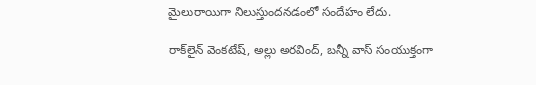మైలురాయిగా నిలుస్తుందనడంలో సందేహం లేదు.

రాక్‌లైన్ వెంకటేష్, అల్లు అరవింద్, బన్నీ వాస్ సంయుక్తంగా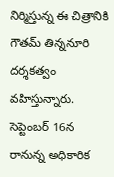నిర్మిస్తున్న ఈ చిత్రానికి గౌతమ్ తిన్ననూరి దర్శకత్వం వహిస్తున్నారు. సెప్టెంబర్ 16న రానున్న అధికారిక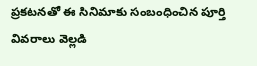ప్రకటనతో ఈ సినిమాకు సంబంధించిన పూర్తి వివరాలు వెల్లడి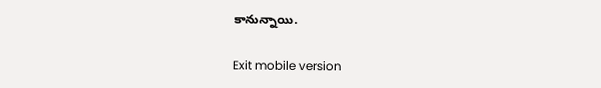కానున్నాయి.

Exit mobile version